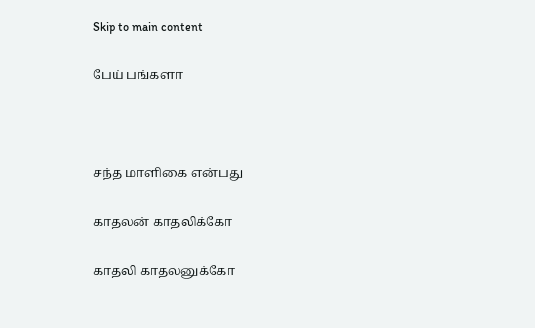Skip to main content

பேய் பங்களா



சந்த மாளிகை என்பது

காதலன் காதலிக்கோ

காதலி காதலனுக்கோ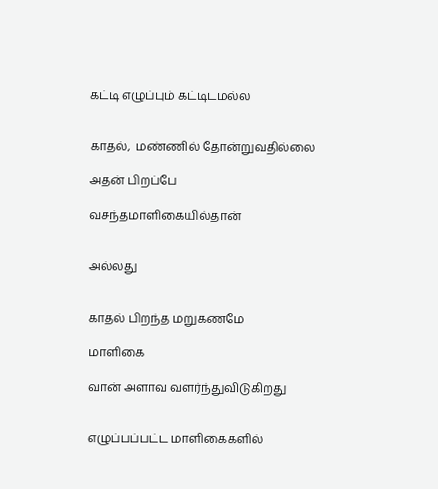கட்டி எழுப்பும் கட்டிடமல்ல


காதல்,  மண்ணில் தோன்றுவதில்லை

அதன் பிறப்பே

வசந்தமாளிகையில்தான்


அல்லது


காதல் பிறந்த மறுகணமே

மாளிகை

வான் அளாவ வளர்ந்துவிடுகிறது


எழுப்பப்பட்ட மாளிகைகளில்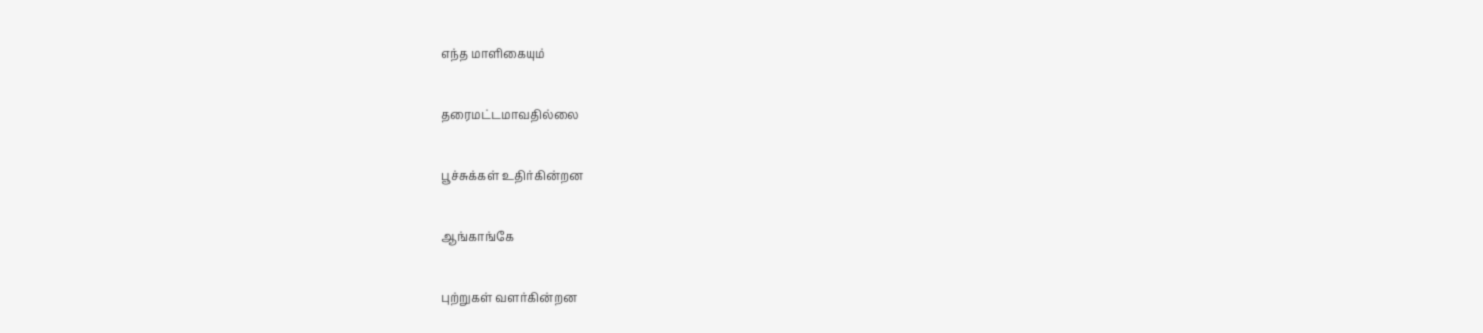எந்த மாளிகையும்

தரைமட்டமாவதில்லை

பூச்சுக்கள் உதிர்கின்றன

ஆங்காங்கே

புற்றுகள் வளர்கின்றன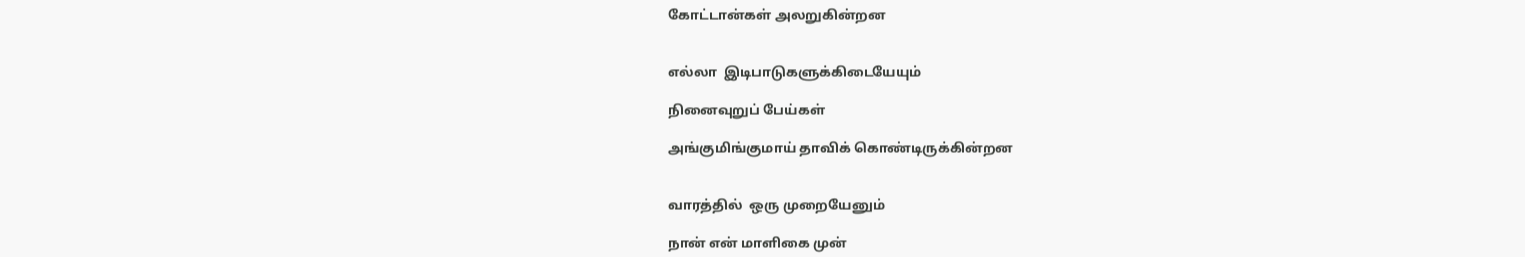கோட்டான்கள் அலறுகின்றன


எல்லா  இடிபாடுகளுக்கிடையேயும்

நினைவுறுப் பேய்கள்

அங்குமிங்குமாய் தாவிக் கொண்டிருக்கின்றன


வாரத்தில்  ஒரு முறையேனும்

நான் என் மாளிகை முன்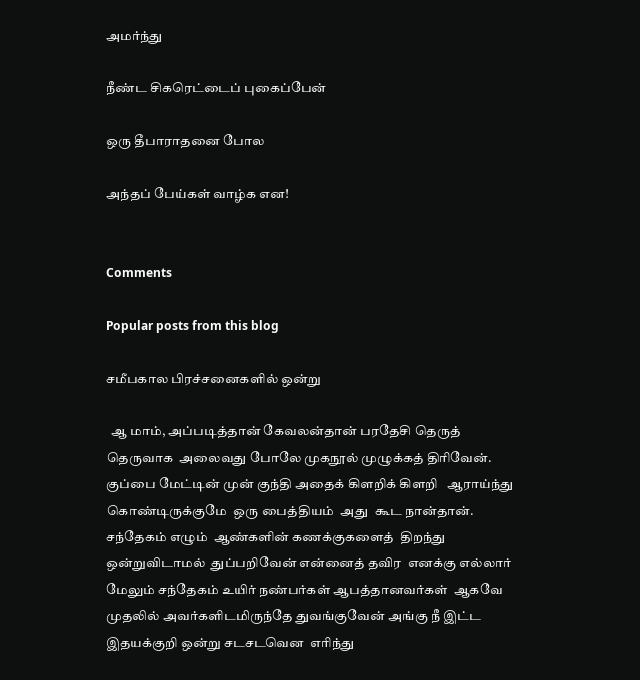அமர்ந்து

நீண்ட சிகரெட்டைப் புகைப்பேன்

ஒரு தீபாராதனை போல

அந்தப் பேய்கள் வாழ்க என!


Comments

Popular posts from this blog

சமீபகால பிரச்சனைகளில் ஒன்று

  ஆ மாம், அப்படித்தான் கேவலன்தான் பரதேசி தெருத் தெருவாக  அலைவது போலே முகநூல் முழுக்கத் திரிவேன். குப்பை மேட்டின் முன் குந்தி அதைக் கிளறிக் கிளறி   ஆராய்ந்து கொண்டிருக்குமே  ஒரு பைத்தியம்  அது  கூட நான்தான். சந்தேகம் எழும்  ஆண்களின் கணக்குகளைத்  திறந்து ஒன்றுவிடாமல்  துப்பறிவேன் என்னைத் தவிர  எனக்கு எல்லார் மேலும் சந்தேகம் உயிர் நண்பர்கள் ஆபத்தானவர்கள்  ஆகவே முதலில் அவர்களிடமிருந்தே துவங்குவேன் அங்கு நீ இட்ட இதயக்குறி ஒன்று சடசடவென  எரிந்து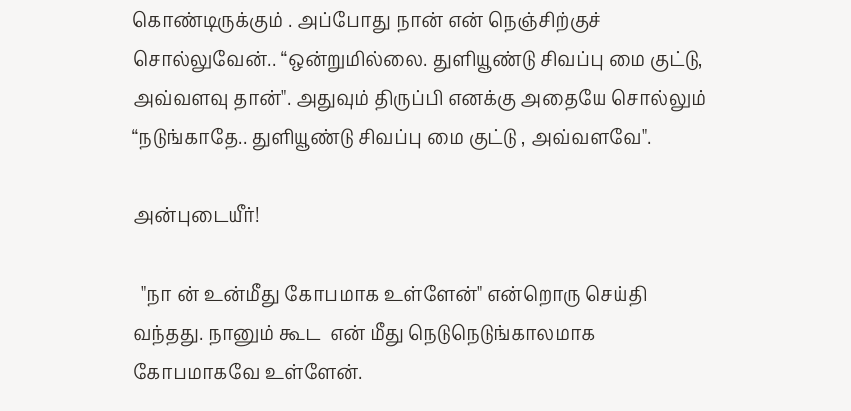கொண்டிருக்கும் . அப்போது நான் என் நெஞ்சிற்குச் சொல்லுவேன்.. “ஒன்றுமில்லை. துளியூண்டு சிவப்பு மை குட்டு, அவ்வளவு தான்". அதுவும் திருப்பி எனக்கு அதையே சொல்லும் “நடுங்காதே.. துளியூண்டு சிவப்பு மை குட்டு , அவ்வளவே".

அன்புடையீர்!

  "நா ன் உன்மீது கோபமாக உள்ளேன்" என்றொரு செய்தி வந்தது. நானும் கூட  என் மீது நெடுநெடுங்காலமாக கோபமாகவே உள்ளேன்.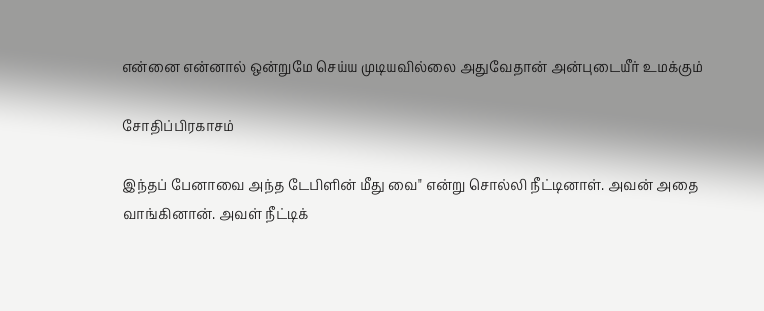என்னை என்னால் ஒன்றுமே செய்ய முடியவில்லை அதுவேதான் அன்புடையீர் உமக்கும்

சோதிப்பிரகாசம்

இந்தப் பேனாவை அந்த டேபிளின் மீது வை" என்று சொல்லி நீட்டினாள். அவன் அதை வாங்கினான். அவள் நீட்டிக்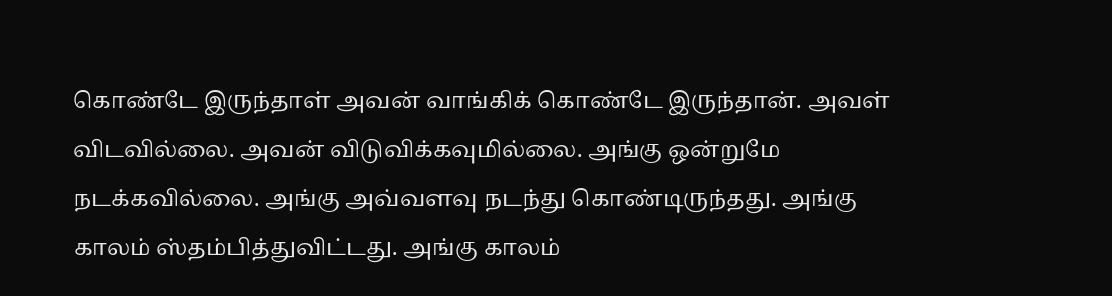கொண்டே இருந்தாள் அவன் வாங்கிக் கொண்டே இருந்தான். அவள்  விடவில்லை. அவன் விடுவிக்கவுமில்லை. அங்கு ஒன்றுமே நடக்கவில்லை. அங்கு அவ்வளவு நடந்து கொண்டிருந்தது. அங்கு காலம் ஸ்தம்பித்துவிட்டது. அங்கு காலம்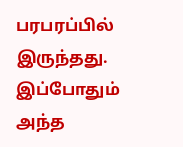பரபரப்பில் இருந்தது. இப்போதும் அந்த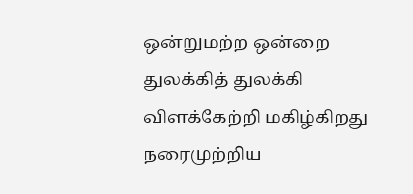ஒன்றுமற்ற ஒன்றை துலக்கித் துலக்கி  விளக்கேற்றி மகிழ்கிறது நரைமுற்றிய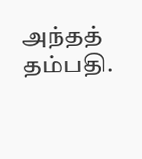அந்தத் தம்பதி.